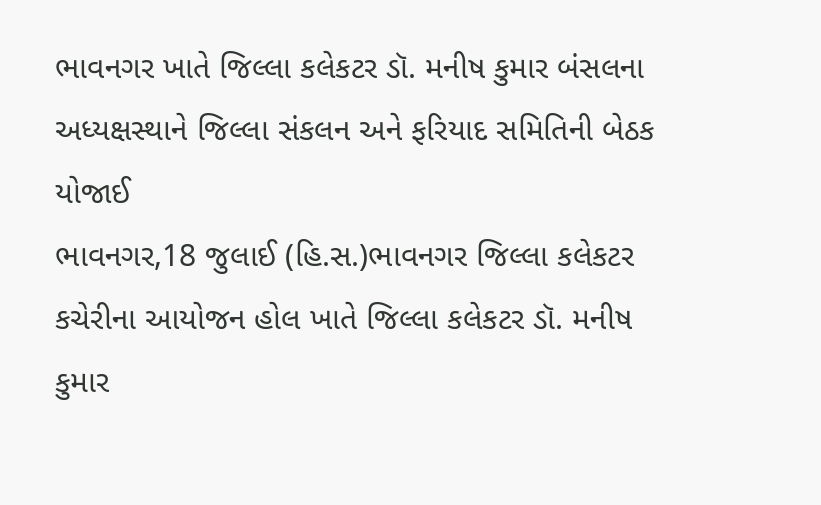ભાવનગર ખાતે જિલ્લા કલેકટર ડૉ. મનીષ કુમાર બંસલના અધ્યક્ષસ્થાને જિલ્લા સંકલન અને ફરિયાદ સમિતિની બેઠક યોજાઈ
ભાવનગર,18 જુલાઈ (હિ.સ.)ભાવનગર જિલ્લા કલેકટર કચેરીના આયોજન હોલ ખાતે જિલ્લા કલેકટર ડૉ. મનીષ કુમાર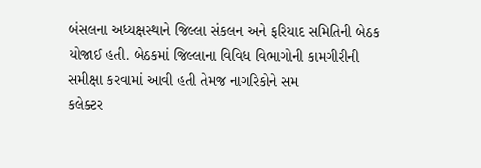બંસલના અધ્યક્ષસ્થાને જિલ્લા સંકલન અને ફરિયાદ સમિતિની બેઠક યોજાઈ હતી. બેઠકમાં જિલ્લાના વિવિધ વિભાગોની કામગીરીની સમીક્ષા કરવામાં આવી હતી તેમજ નાગરિકોને સમ
કલેક્ટર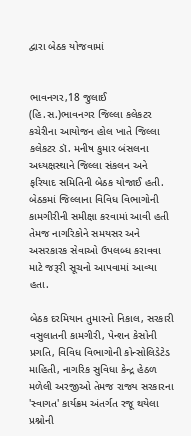દ્વારા બેઠક યોજવામાં


ભાવનગર,18 જુલાઈ (હિ.સ.)ભાવનગર જિલ્લા કલેકટર કચેરીના આયોજન હોલ ખાતે જિલ્લા કલેકટર ડૉ. મનીષ કુમાર બંસલના અધ્યક્ષસ્થાને જિલ્લા સંકલન અને ફરિયાદ સમિતિની બેઠક યોજાઈ હતી. બેઠકમાં જિલ્લાના વિવિધ વિભાગોની કામગીરીની સમીક્ષા કરવામાં આવી હતી તેમજ નાગરિકોને સમયસર અને અસરકારક સેવાઓ ઉપલબ્ધ કરાવવા માટે જરૂરી સૂચનો આપવામાં આવ્યા હતા.

બેઠક દરમિયાન તુમારનો નિકાલ, સરકારી વસુલાતની કામગીરી, પેન્શન કેસોની પ્રગતિ, વિવિધ વિભાગોની કોન્સોલિડેટેડ માહિતી, નાગરિક સુવિધા કેન્દ્ર હેઠળ મળેલી અરજીઓ તેમજ રાજ્ય સરકારના 'સ્વાગત' કાર્યક્રમ અંતર્ગત રજૂ થયેલા પ્રશ્નોની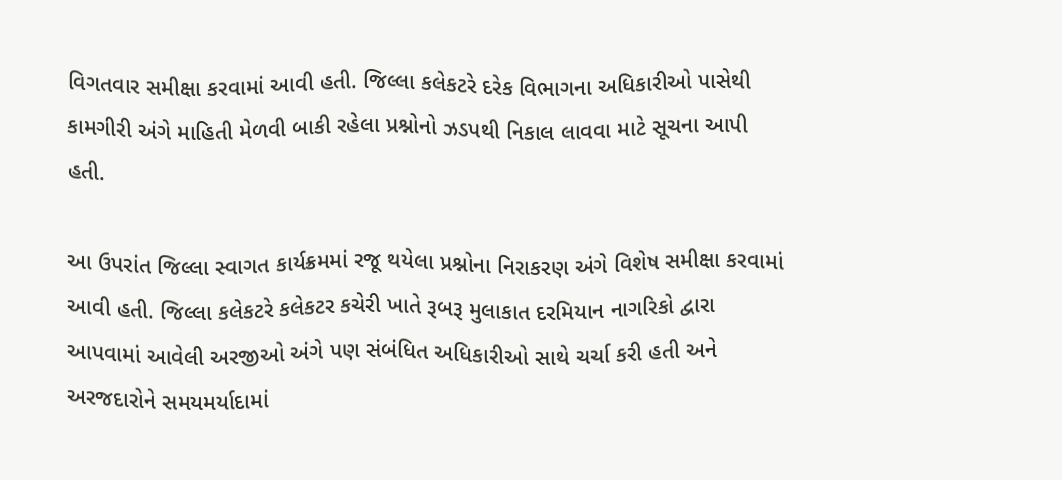વિગતવાર સમીક્ષા કરવામાં આવી હતી. જિલ્લા કલેકટરે દરેક વિભાગના અધિકારીઓ પાસેથી કામગીરી અંગે માહિતી મેળવી બાકી રહેલા પ્રશ્નોનો ઝડપથી નિકાલ લાવવા માટે સૂચના આપી હતી.

આ ઉપરાંત જિલ્લા સ્વાગત કાર્યક્રમમાં રજૂ થયેલા પ્રશ્નોના નિરાકરણ અંગે વિશેષ સમીક્ષા કરવામાં આવી હતી. જિલ્લા કલેકટરે કલેકટર કચેરી ખાતે રૂબરૂ મુલાકાત દરમિયાન નાગરિકો દ્વારા આપવામાં આવેલી અરજીઓ અંગે પણ સંબંધિત અધિકારીઓ સાથે ચર્ચા કરી હતી અને અરજદારોને સમયમર્યાદામાં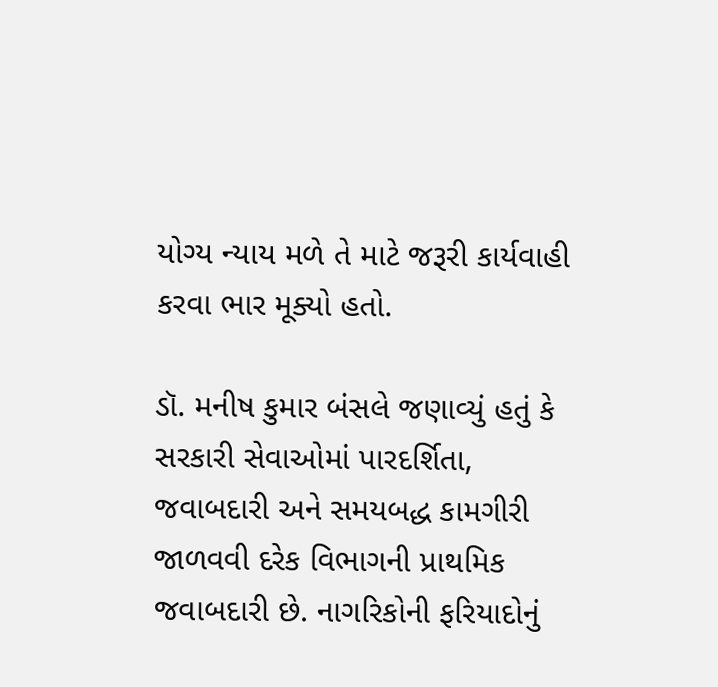યોગ્ય ન્યાય મળે તે માટે જરૂરી કાર્યવાહી કરવા ભાર મૂક્યો હતો.

ડૉ. મનીષ કુમાર બંસલે જણાવ્યું હતું કે સરકારી સેવાઓમાં પારદર્શિતા, જવાબદારી અને સમયબદ્ધ કામગીરી જાળવવી દરેક વિભાગની પ્રાથમિક જવાબદારી છે. નાગરિકોની ફરિયાદોનું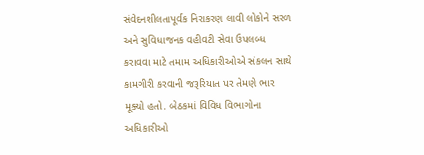સંવેદનશીલતાપૂર્વક નિરાકરણ લાવી લોકોને સરળ અને સુવિધાજનક વહીવટી સેવા ઉપલબ્ધ કરાવવા માટે તમામ અધિકારીઓએ સંકલન સાથે કામગીરી કરવાની જરૂરિયાત પર તેમણે ભાર મૂક્યો હતો. બેઠકમાં વિવિધ વિભાગોના અધિકારીઓ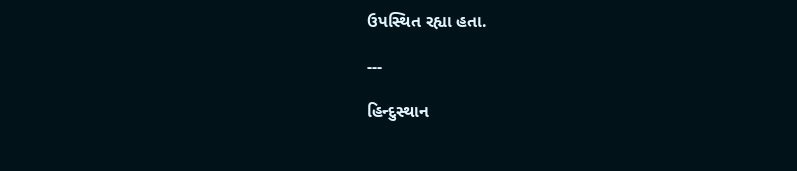ઉપસ્થિત રહ્યા હતા.

---

હિન્દુસ્થાન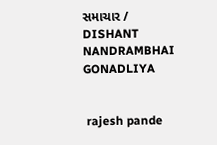સમાચાર / DISHANT NANDRAMBHAI GONADLIYA


 rajesh pande